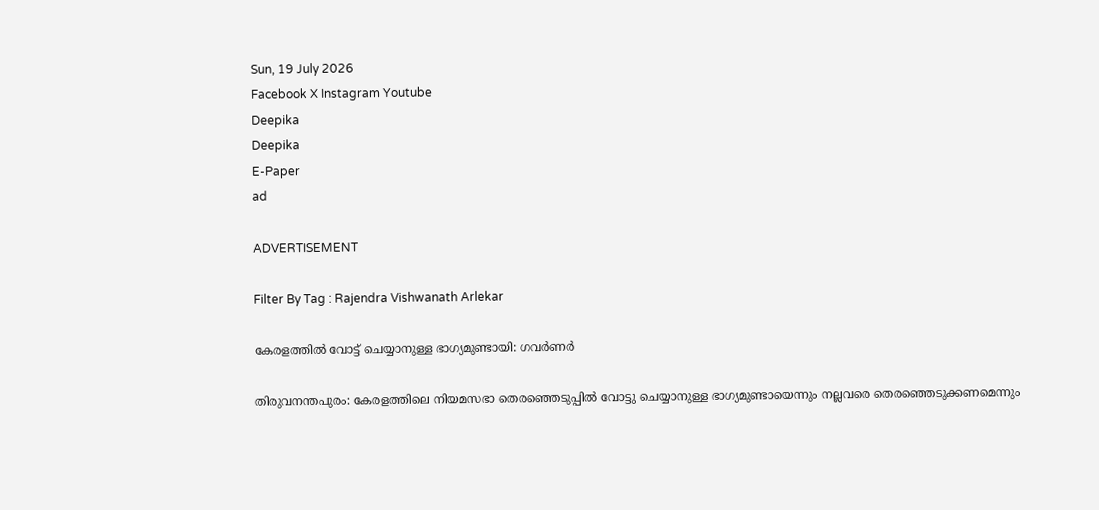Sun, 19 July 2026
Facebook X Instagram Youtube
Deepika
Deepika
E-Paper
ad

ADVERTISEMENT

Filter By Tag : Rajendra Vishwanath Arlekar

കേരളത്തിൽ വോട്ട് ചെയ്യാനുള്ള ഭാഗ്യമുണ്ടായി: ഗവർണർ

തിരുവനന്തപുരം: കേരളത്തിലെ നിയമസഭാ തെരഞ്ഞെടുപ്പിൽ വോട്ടു ചെയ്യാനുള്ള ഭാഗ്യമുണ്ടായെന്നും നല്ലവരെ തെരഞ്ഞെടുക്കണമെന്നും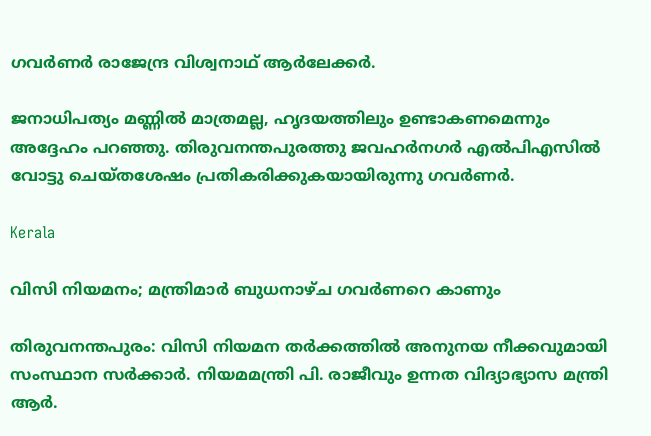ഗവർണർ രാജേന്ദ്ര വിശ്വനാഥ് ആർലേക്കർ.

ജനാധിപത്യം മണ്ണിൽ മാത്രമല്ല, ഹൃദയത്തിലും ഉണ്ടാകണമെന്നും അദ്ദേഹം പറഞ്ഞു. തിരുവനന്തപുരത്തു ജവഹർനഗർ എൽപിഎസിൽ വോട്ടു ചെയ്തശേഷം പ്രതികരിക്കുകയായിരുന്നു ഗവർണർ.

Kerala

വിസി നിയമനം; മന്ത്രിമാർ ബുധനാഴ്ച ഗവർണറെ കാണും

തിരുവനന്തപുരം: വിസി നിയമന തർക്കത്തില്‍ അനുനയ നീക്കവുമായി സംസ്ഥാന സർക്കാർ. നിയമമന്ത്രി പി. രാജീവും ഉന്നത വിദ്യാഭ്യാസ മന്ത്രി ആർ.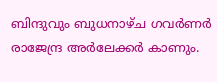ബിന്ദുവും ബുധനാഴ്ച ഗവർണർ രാജേന്ദ്ര അർലേക്കർ കാണും.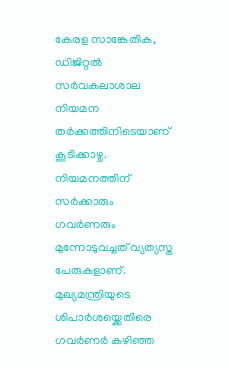കേരള സാങ്കേതിക, ഡിജിറ്റല്‍ സർവകലാശാല നിയമന തർക്കത്തിനിടെയാണ് കൂടിക്കാഴ്ച. നിയമനത്തിന് സർക്കാരും ഗവർണരും മുന്നോടുവച്ചത് വ്യത്യസ്ത പേരുകളാണ്. മുഖ്യമന്ത്രിയുടെ ശിപാര്‍ശയ്ക്കെതിരെ ഗവര്‍ണര്‍‌ കഴിഞ്ഞ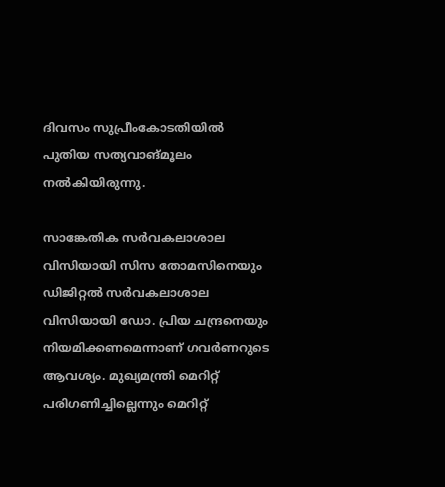ദിവസം സുപ്രീംകോടതിയിൽ പുതിയ സത്യവാങ്മൂലം നൽകിയിരുന്നു.

സാങ്കേതിക സർവകലാശാല വിസിയായി സിസ തോമസിനെയും ഡിജിറ്റൽ സർവകലാശാല വിസിയായി ഡോ. പ്രിയ ചന്ദ്രനെയും നിയമിക്കണമെന്നാണ് ഗവർണറുടെ ആവശ്യം. മുഖ്യമന്ത്രി മെറിറ്റ് പരിഗണിച്ചില്ലെന്നും മെറിറ്റ്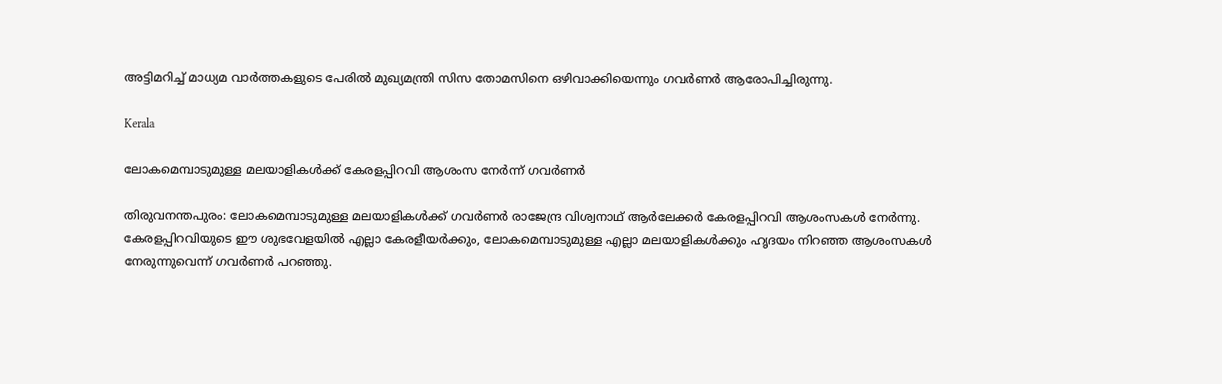അട്ടിമറിച്ച് മാധ്യമ വാർത്തകളുടെ പേരില്‍ മുഖ്യമന്ത്രി സിസ തോമസിനെ ഒഴിവാക്കിയെന്നും ഗവർണർ ആരോപിച്ചിരുന്നു.

Kerala

ലോകമെമ്പാടുമുള്ള മലയാളികൾക്ക് കേരളപ്പിറവി ആശംസ നേർന്ന് ഗവർണർ

തിരുവനന്തപുരം: ലോകമെമ്പാടുമുള്ള മലയാളികൾക്ക് ഗവർണർ രാജേന്ദ്ര വിശ്വനാഥ് ആർലേക്കർ കേരളപ്പിറവി ആശംസകൾ നേർന്നു. കേരളപ്പിറവിയുടെ ഈ ശുഭവേളയിൽ എല്ലാ കേരളീയർക്കും, ലോകമെമ്പാടുമുള്ള എല്ലാ മലയാളികൾക്കും ഹൃദയം നിറഞ്ഞ ആശംസകൾ നേരുന്നുവെന്ന് ഗവർണർ പറഞ്ഞു.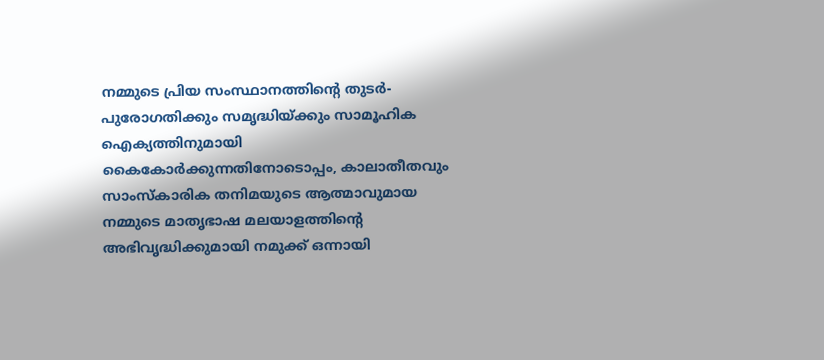നമ്മുടെ പ്രിയ സംസ്ഥാനത്തിന്‍റെ തുടർ-പുരോഗതിക്കും സമൃദ്ധിയ്ക്കും സാമൂഹിക ഐക്യത്തിനുമായി കൈകോർക്കുന്നതിനോടൊപ്പം, കാലാതീതവും സാംസ്‌കാരിക തനിമയുടെ ആത്മാവുമായ നമ്മുടെ മാതൃഭാഷ മലയാളത്തിന്‍റെ അഭിവൃദ്ധിക്കുമായി നമുക്ക് ഒന്നായി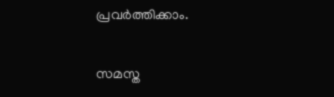പ്രവർത്തിക്കാം.

സമസ്ത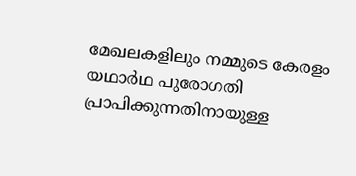മേഖലകളിലും നമ്മുടെ കേരളം യഥാർഥ പുരോഗതി പ്രാപിക്കുന്നതിനായുള്ള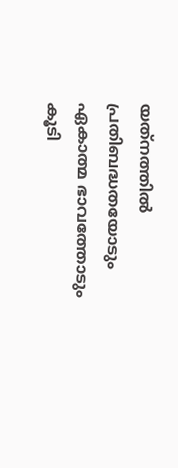യത്‌നത്തിൽ പ്രതിബദ്ധതയോടും ഏകാത്മ ഭാവത്തോടും കൂടി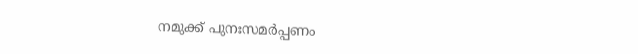നമുക്ക് പുനഃസമർപ്പണം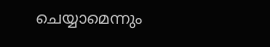ചെയ്യാമെന്നും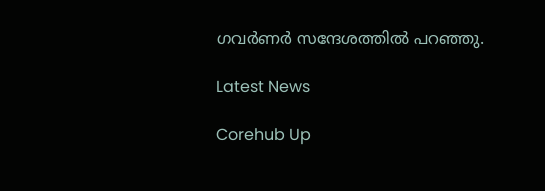ഗവർണർ സന്ദേശത്തിൽ പറഞ്ഞു.

Latest News

Corehub Up